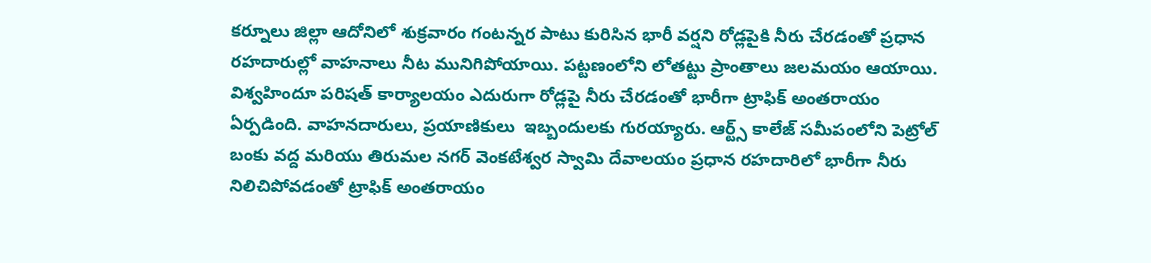కర్నూలు జిల్లా ఆదోనిలో శుక్రవారం గంటన్నర పాటు కురిసిన భారీ వర్షని రోడ్లపైకి నీరు చేరడంతో ప్రధాన రహదారుల్లో వాహనాలు నీట మునిగిపోయాయి. పట్టణంలోని లోతట్టు ప్రాంతాలు జలమయం ఆయాయి. విశ్వహిందూ పరిషత్ కార్యాలయం ఎదురుగా రోడ్లపై నీరు చేరడంతో భారీగా ట్రాఫిక్ అంతరాయం ఏర్పడింది. వాహనదారులు, ప్రయాణికులు  ఇబ్బందులకు గురయ్యారు. ఆర్ట్స్ కాలేజ్ సమీపంలోని పెట్రోల్ బంకు వద్ద మరియు తిరుమల నగర్ వెంకటేశ్వర స్వామి దేవాలయం ప్రధాన రహదారిలో భారీగా నీరు నిలిచిపోవడంతో ట్రాఫిక్ అంతరాయం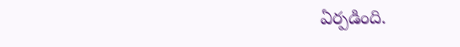ఏర్పడింది.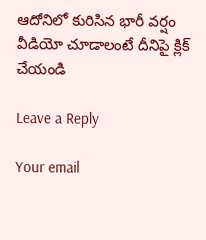ఆదోనిలో కురిసిన భారీ వర్షం
వీడియో చూడాలంటే దీనిపై క్లిక్ చేయండి

Leave a Reply

Your email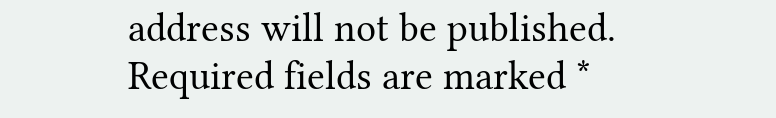address will not be published. Required fields are marked *